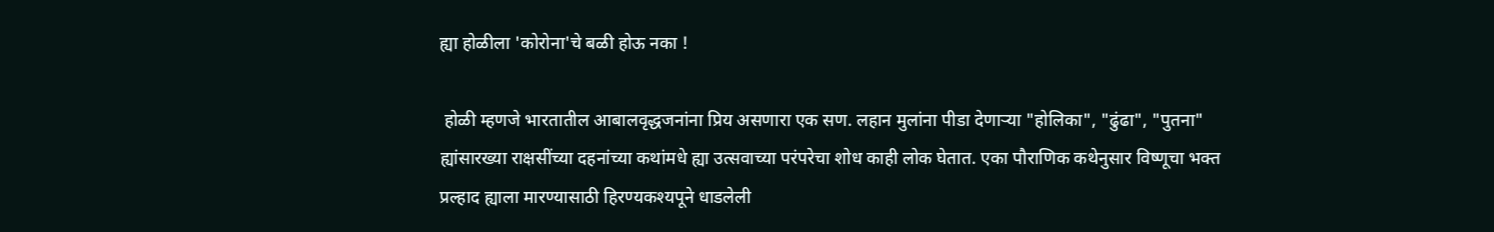ह्या होळीला 'कोरोना'चे बळी होऊ नका !

 होळी म्हणजे भारतातील आबालवृद्धजनांना प्रिय असणारा एक सण. लहान मुलांना पीडा देणाऱ्या "होलिका", "ढुंढा", "पुतना" ह्यांसारख्या राक्षसींच्या दहनांच्या कथांमधे ह्या उत्सवाच्या परंपरेचा शोध काही लोक घेतात. एका पौराणिक कथेनुसार विष्णूचा भक्त प्रल्हाद ह्याला मारण्यासाठी हिरण्यकश्यपूने धाडलेली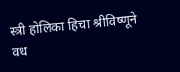स्त्री होलिका हिचा श्रीविष्णूने वध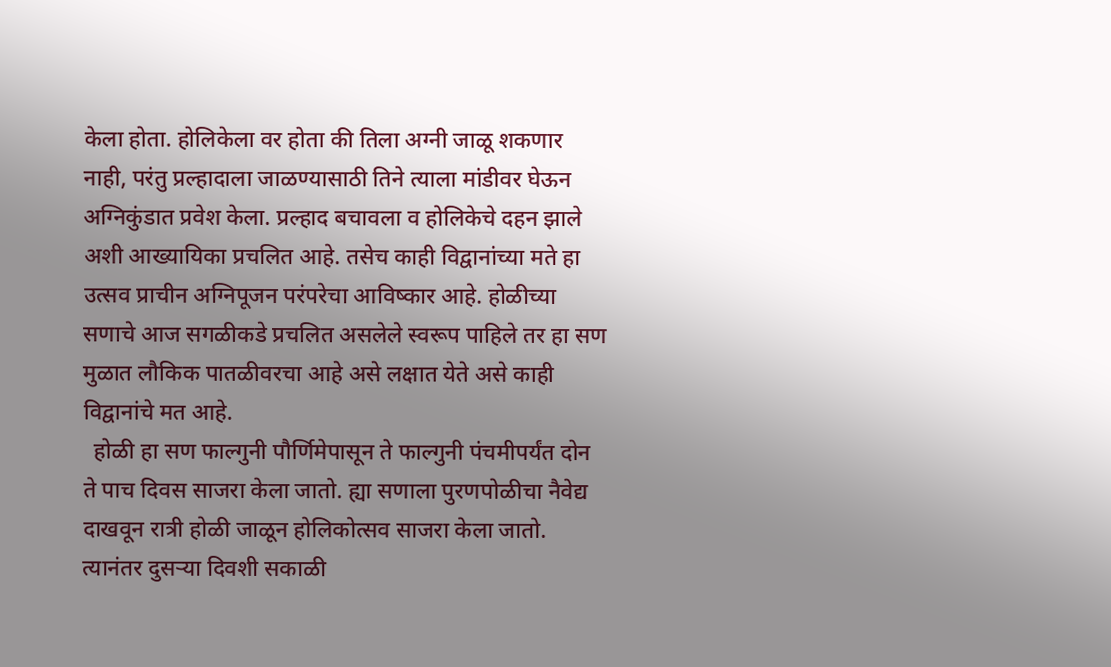केला होता. होलिकेला वर होता की तिला अग्नी जाळू शकणार नाही, परंतु प्रल्हादाला जाळण्यासाठी तिने त्याला मांडीवर घेऊन अग्निकुंडात प्रवेश केला. प्रल्हाद बचावला व होलिकेचे दहन झाले अशी आख्यायिका प्रचलित आहे. तसेच काही विद्वानांच्या मते हा उत्सव प्राचीन अग्निपूजन परंपरेचा आविष्कार आहे. होळीच्या सणाचे आज सगळीकडे प्रचलित असलेले स्वरूप पाहिले तर हा सण मुळात लौकिक पातळीवरचा आहे असे लक्षात येते असे काही विद्वानांचे मत आहे.
  होळी हा सण फाल्गुनी पौर्णिमेपासून ते फाल्गुनी पंचमीपर्यंत दोन ते पाच दिवस साजरा केला जातो. ह्या सणाला पुरणपोळीचा नैवेद्य दाखवून रात्री होळी जाळून होलिकोत्सव साजरा केला जातो. त्यानंतर दुसऱ्या दिवशी सकाळी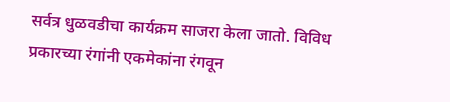सर्वत्र धुळवडीचा कार्यक्रम साजरा केला जातो. विविध प्रकारच्या रंगांनी एकमेकांना रंगवून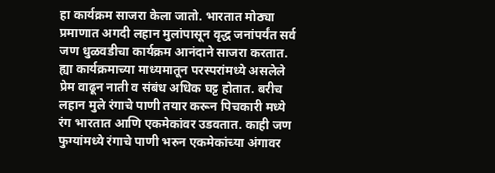हा कार्यक्रम साजरा केला जातो. भारतात मोठ्या प्रमाणात अगदी लहान मुलांपासून वृद्ध जनांपर्यंत सर्व जण धुळवडीचा कार्यक्रम आनंदाने साजरा करतात. ह्या कार्यक्रमाच्या माध्यमातून परस्परांमध्ये असलेले प्रेम वाढून नाती व संबंध अधिक घट्ट होतात. बरीच लहान मुले रंगाचे पाणी तयार करून पिचकारी मध्ये रंग भारतात आणि एकमेकांवर उडवतात. काही जण फुग्यांमध्ये रंगाचे पाणी भरुन एकमेकांच्या अंगावर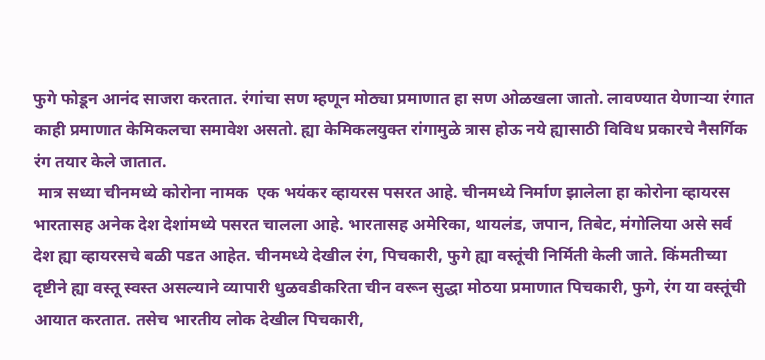फुगे फोडून आनंद साजरा करतात. रंगांचा सण म्हणून मोठ्या प्रमाणात हा सण ओळखला जातो. लावण्यात येणाऱ्या रंगात काही प्रमाणात केमिकलचा समावेश असतो. ह्या केमिकलयुक्त रांगामुळे त्रास होऊ नये ह्यासाठी विविध प्रकारचे नैसर्गिक रंग तयार केले जातात.
 मात्र सध्या चीनमध्ये कोरोना नामक  एक भयंकर व्हायरस पसरत आहे. चीनमध्ये निर्माण झालेला हा कोरोना व्हायरस भारतासह अनेक देश देशांमध्ये पसरत चालला आहे. भारतासह अमेरिका, थायलंड, जपान, तिबेट, मंगोलिया असे सर्व देश ह्या व्हायरसचे बळी पडत आहेत. चीनमध्ये देखील रंग, पिचकारी, फुगे ह्या वस्तूंची निर्मिती केली जाते. किंमतीच्या दृष्टीने ह्या वस्तू स्वस्त असल्याने व्यापारी धुळवडीकरिता चीन वरून सुद्धा मोठया प्रमाणात पिचकारी, फुगे, रंग या वस्तूंची आयात करतात. तसेच भारतीय लोक देखील पिचकारी,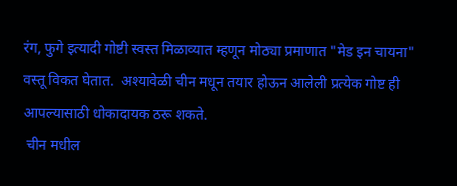रंग, फुगे इत्यादी गोष्टी स्वस्त मिळाव्यात म्हणून मोठ्या प्रमाणात "मेड इन चायना" वस्तू विकत घेतात.  अश्यावेळी चीन मधून तयार होऊन आलेली प्रत्येक गोष्ट ही आपल्यासाठी धोकादायक ठरू शकते.
 चीन मधील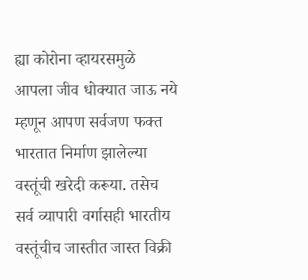ह्या कोरोना व्हायरसमुळे आपला जीव धोक्यात जाऊ नये म्हणून आपण सर्वजण फक्त भारतात निर्माण झालेल्या वस्तूंची खरेदी करूया. तसेच सर्व व्यापारी वर्गासही भारतीय वस्तूंचीच जास्तीत जास्त विक्री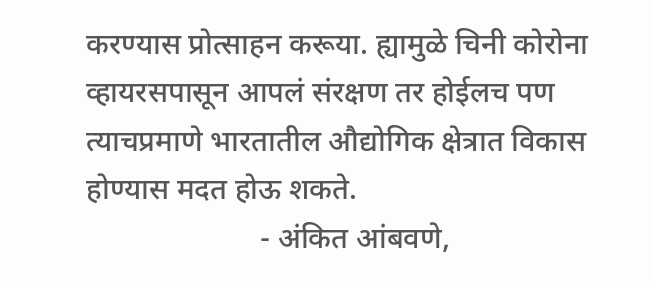करण्यास प्रोत्साहन करूया. ह्यामुळे चिनी कोरोना व्हायरसपासून आपलं संरक्षण तर होईलच पण त्याचप्रमाणे भारतातील औद्योगिक क्षेत्रात विकास होण्यास मदत होऊ शकते.
                       - अंकित आंबवणे,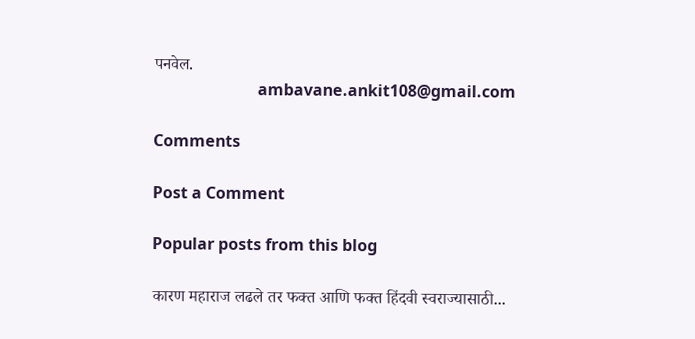पनवेल.
                          ambavane.ankit108@gmail.com

Comments

Post a Comment

Popular posts from this blog

कारण महाराज लढले तर फक्त आणि फक्त हिंदवी स्वराज्यासाठी...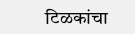टिळकांचा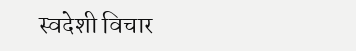स्वदेशी विचार